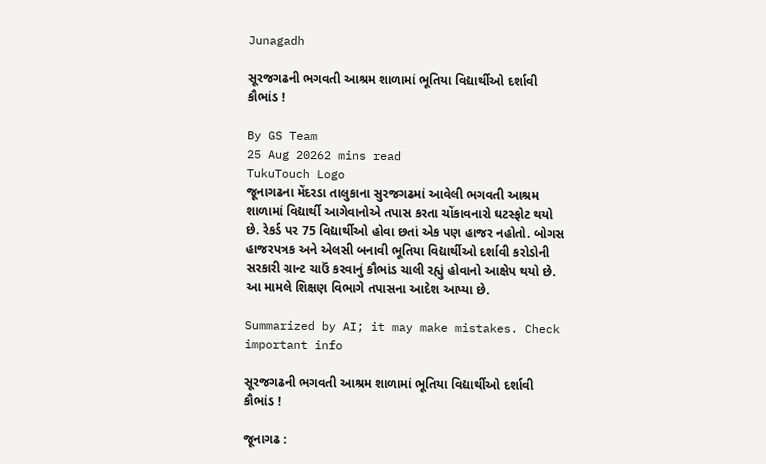Junagadh

સૂરજગઢની ભગવતી આશ્રમ શાળામાં ભૂતિયા વિદ્યાર્થીઓ દર્શાવી કૌભાંડ !

By GS Team
25 Aug 20262 mins read
TukuTouch Logo
જૂનાગઢના મેંદરડા તાલુકાના સુરજગઢમાં આવેલી ભગવતી આશ્રમ શાળામાં વિદ્યાર્થી આગેવાનોએ તપાસ કરતા ચોંકાવનારો ઘટસ્ફોટ થયો છે. રેકર્ડ પર 75 વિદ્યાર્થીઓ હોવા છતાં એક પણ હાજર નહોતો. બોગસ હાજરપત્રક અને એલસી બનાવી ભૂતિયા વિદ્યાર્થીઓ દર્શાવી કરોડોની સરકારી ગ્રાન્ટ ચાઉં કરવાનું કૌભાંડ ચાલી રહ્યું હોવાનો આક્ષેપ થયો છે. આ મામલે શિક્ષણ વિભાગે તપાસના આદેશ આપ્યા છે.

Summarized by AI; it may make mistakes. Check important info

સૂરજગઢની ભગવતી આશ્રમ શાળામાં ભૂતિયા વિદ્યાર્થીઓ દર્શાવી કૌભાંડ !

જૂનાગઢ :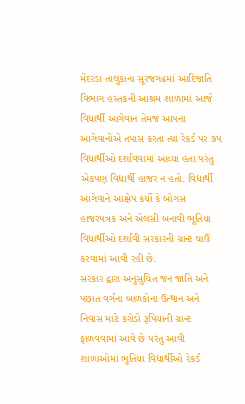મેંદરડા તાલુકાના સૂરજગઢમાં આદિજાતિ વિભાગ હસ્તકની આશ્રમ શાળામાં આજે વિદ્યાર્થી આગેવાન તેમજ આપના આગેવાનોએ તપાસ કરતા ત્યાં રેકર્ડ પર ૭પ વિદ્યાર્થીઓ દર્શાવવામાં આવ્યા હતા પરંતુ એકપણ વિદ્યાર્થી હાજર ન હતો. વિદ્યાર્થી આગેવાને આક્ષેપ કર્યો કે બોગસ હાજરપત્રક અને એલસી બનાવી ભૂતિયા વિદ્યાર્થીઓ દર્શાવી સરકારની ગ્રાન્ટ ચાઉં કરવામાં આવી રહી છે.
સરકાર દ્વારા અનુસુચિત જન જાતિ અને પછાત વર્ગના બાળકોના ઉત્થાન અને નિવાસ માટે કરોડો રૂપિયાની ગ્રાન્ટ ફાળવવામાં આવે છે પરંતુ આવી શાળાઓમાં ભૂતિયા વિદ્યાર્થીઓ રેકર્ડ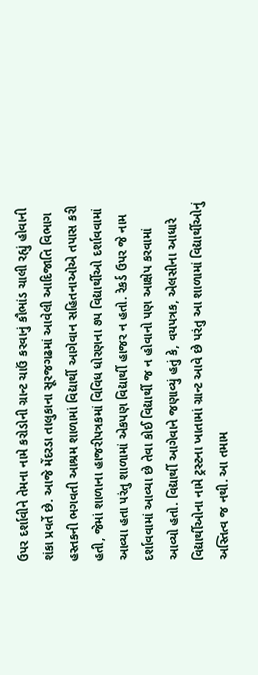ઉપર દર્શાવીને તેમના નામે કરોડોની ગ્રાન્ટ ચાઉં કરવાનું કૌભાંડ ચાલી રહ્યું હોવાની શંકા પ્રવર્તે છે. આજે મેંદરડા તાલુકાના સૂરજગઢમાં આવેલી આદિજાતિ વિભાગ હસ્તકની ભગવતી આશ્રમ શાળામાં વિદ્યાર્થી આગેવાન સહિતનાઓએ તપાસ કરી હતી, જેમાં શાળાના હાજરીપત્રકમાં વિવિધ ધોરણના ૭પ વિદ્યાર્થીઓ દર્શાવવામાં આવ્યા હતા પરંતુ શાળામાં એકપણ વિદ્યાર્થી હાજર ન હતો. રેકર્ડ ઉપર જે નામ દર્શાવવામાં આવ્યા છે તેવા કોઈ વિદ્યાર્થી જ ન હોવાનો પણ આક્ષેપ કરવામાં આવ્યો હતો. વિદ્યાર્થી આગેવાને જણાવ્યું હતું કે, વયપત્રક, એલસીના આધારે વિદ્યાર્થીઓના નામે ટ્રસ્ટના ખાતામાં ગ્રાન્ટ આવે છે પરંતુ આ શાળામાં વિદ્યાર્થીઓનું અસ્તિત્વ જ નથી. આ તમામ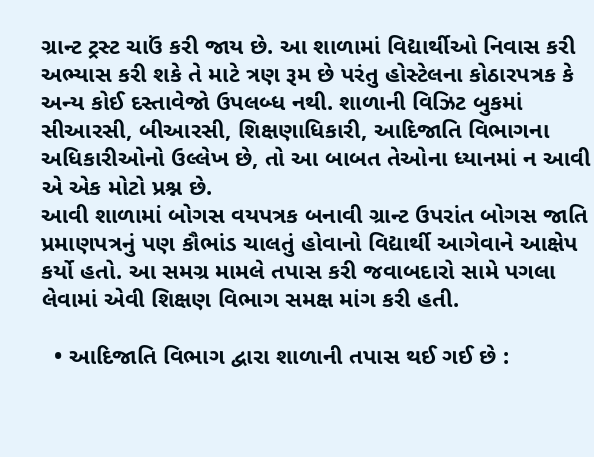ગ્રાન્ટ ટ્રસ્ટ ચાઉં કરી જાય છે. આ શાળામાં વિદ્યાર્થીઓ નિવાસ કરી અભ્યાસ કરી શકે તે માટે ત્રણ રૂમ છે પરંતુ હોસ્ટેલના કોઠારપત્રક કે અન્ય કોઈ દસ્તાવેજો ઉપલબ્ધ નથી. શાળાની વિઝિટ બુકમાં સીઆરસી, બીઆરસી, શિક્ષણાધિકારી, આદિજાતિ વિભાગના અધિકારીઓનો ઉલ્લેખ છે, તો આ બાબત તેઓના ધ્યાનમાં ન આવી એ એક મોટો પ્રશ્ન છે.
આવી શાળામાં બોગસ વયપત્રક બનાવી ગ્રાન્ટ ઉપરાંત બોગસ જાતિ પ્રમાણપત્રનું પણ કૌભાંડ ચાલતું હોવાનો વિદ્યાર્થી આગેવાને આક્ષેપ કર્યો હતો. આ સમગ્ર મામલે તપાસ કરી જવાબદારો સામે પગલા લેવામાં એવી શિક્ષણ વિભાગ સમક્ષ માંગ કરી હતી.

  • આદિજાતિ વિભાગ દ્વારા શાળાની તપાસ થઈ ગઈ છે :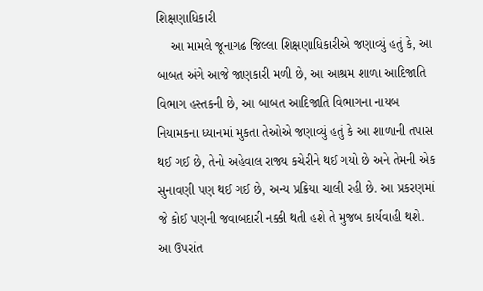શિક્ષણાધિકારી
    આ મામલે જૂનાગઢ જિલ્લા શિક્ષણાધિકારીએ જણાવ્યું હતું કે, આ બાબત અંગે આજે જાણકારી મળી છે, આ આશ્રમ શાળા આદિજાતિ વિભાગ હસ્તકની છે, આ બાબત આદિજાતિ વિભાગના નાયબ નિયામકના ધ્યાનમાં મુકતા તેઓએ જણાવ્યું હતું કે આ શાળાની તપાસ થઈ ગઈ છે, તેનો અહેવાલ રાજ્ય કચેરીને થઈ ગયો છે અને તેમની એક સુનાવણી પણ થઈ ગઈ છે, અન્ય પ્રક્રિયા ચાલી રહી છે. આ પ્રકરણમાં જે કોઈ પણની જવાબદારી નક્કી થતી હશે તે મુજબ કાર્યવાહી થશે. આ ઉપરાંત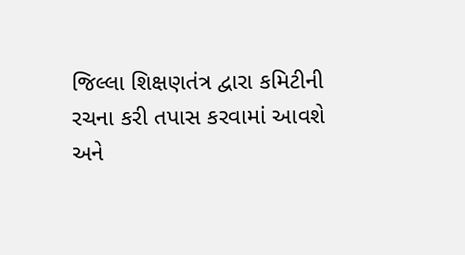જિલ્લા શિક્ષણતંત્ર દ્વારા કમિટીની રચના કરી તપાસ કરવામાં આવશે અને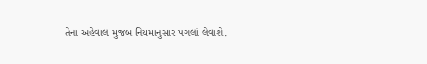તેના અહેવાલ મુજબ નિયમાનુસાર પગલાં લેવાશે.